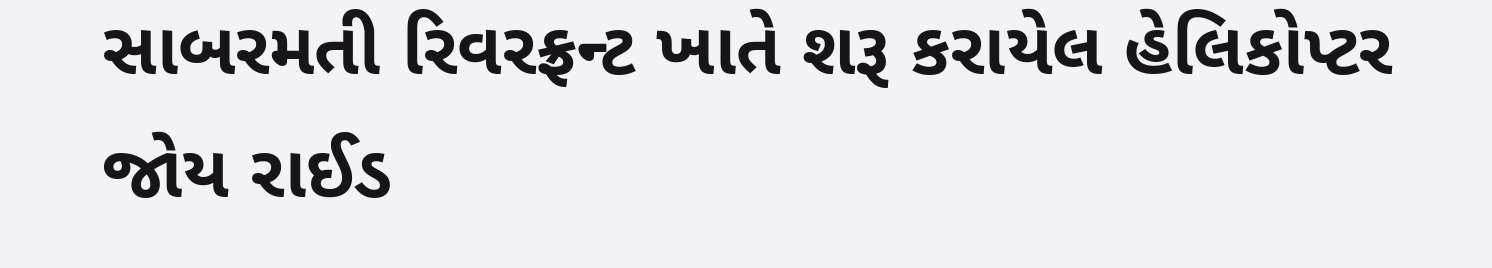સાબરમતી રિવરફ્રન્ટ ખાતે શરૂ કરાયેલ હેલિકોપ્ટર જોય રાઈડ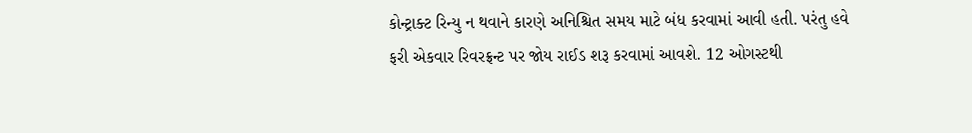કોન્ટ્રાક્ટ રિન્યુ ન થવાને કારણે અનિશ્ચિત સમય માટે બંધ કરવામાં આવી હતી. પરંતુ હવે ફરી એકવાર રિવરફ્રન્ટ પર જોય રાઈડ શરૂ કરવામાં આવશે. 12 ઓગસ્ટથી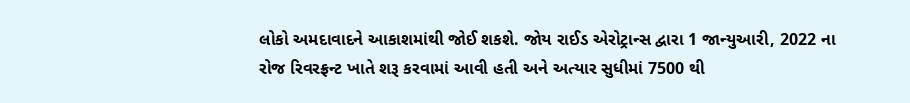લોકો અમદાવાદને આકાશમાંથી જોઈ શકશે. જોય રાઈડ એરોટ્રાન્સ દ્વારા 1 જાન્યુઆરી, 2022 ના રોજ રિવરફ્રન્ટ ખાતે શરૂ કરવામાં આવી હતી અને અત્યાર સુધીમાં 7500 થી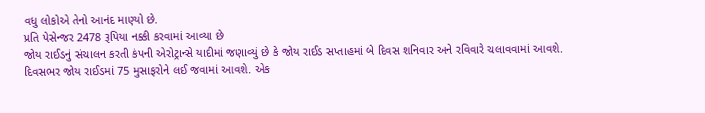વધુ લોકોએ તેનો આનંદ માણ્યો છે.
પ્રતિ પેસેન્જર 2478 રૂપિયા નક્કી કરવામાં આવ્યા છે
જોય રાઈડનું સંચાલન કરતી કંપની એરોટ્રાન્સે યાદીમાં જણાવ્યું છે કે જોય રાઈડ સપ્તાહમાં બે દિવસ શનિવાર અને રવિવારે ચલાવવામાં આવશે. દિવસભર જોય રાઈડમાં 75 મુસાફરોને લઈ જવામાં આવશે. એક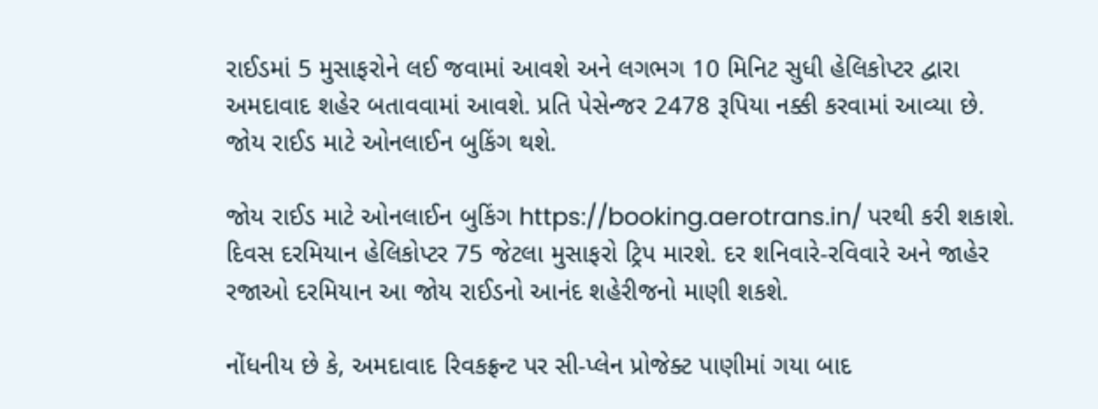રાઈડમાં 5 મુસાફરોને લઈ જવામાં આવશે અને લગભગ 10 મિનિટ સુધી હેલિકોપ્ટર દ્વારા અમદાવાદ શહેર બતાવવામાં આવશે. પ્રતિ પેસેન્જર 2478 રૂપિયા નક્કી કરવામાં આવ્યા છે. જોય રાઈડ માટે ઓનલાઈન બુકિંગ થશે.

જોય રાઈડ માટે ઓનલાઈન બુકિંગ https://booking.aerotrans.in/ પરથી કરી શકાશે. દિવસ દરમિયાન હેલિકોપ્ટર 75 જેટલા મુસાફરો ટ્રિપ મારશે. દર શનિવારે-રવિવારે અને જાહેર રજાઓ દરમિયાન આ જોય રાઈડનો આનંદ શહેરીજનો માણી શકશે.

નોંધનીય છે કે, અમદાવાદ રિવકફ્રન્ટ પર સી-પ્લેન પ્રોજેક્ટ પાણીમાં ગયા બાદ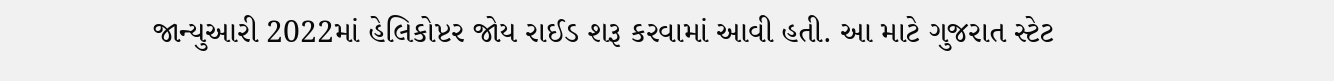જાન્યુઆરી 2022માં હેલિકોપ્ટર જોય રાઈડ શરૂ કરવામાં આવી હતી. આ માટે ગુજરાત સ્ટેટ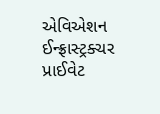એવિએશન ઈન્ફ્રાસ્ટ્રક્ચર પ્રાઈવેટ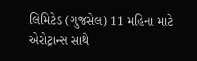લિમિટેડ (ગુજસેલ) 11 મહિના માટે એરોટ્રાન્સ સાથે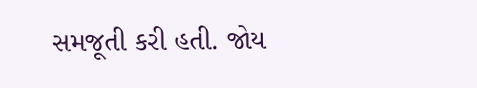સમજૂતી કરી હતી. જોય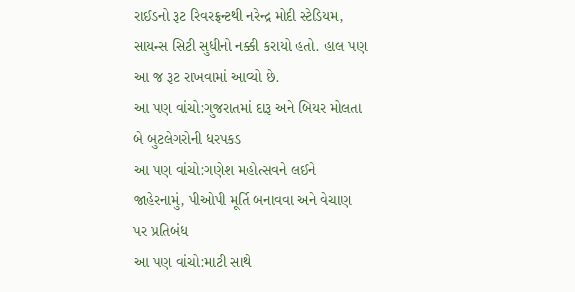રાઈડનો રૂટ રિવરફ્રન્ટથી નરેન્દ્ર મોદી સ્ટેડિયમ, સાયન્સ સિટી સુધીનો નક્કી કરાયો હતો. હાલ પણ આ જ રૂટ રાખવામાં આવ્યો છે.
આ પણ વાંચો:ગુજરાતમાં દારૂ અને બિયર મોલતા બે બુટલેગરોની ધરપકડ
આ પણ વાંચો:ગણેશ મહોત્સવને લઈને જાહેરનામું, પીઓપી મૂર્તિ બનાવવા અને વેચાણ પર પ્રતિબંધ
આ પણ વાંચો:માટી સાથે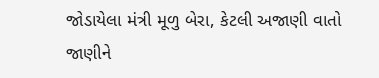જોડાયેલા મંત્રી મૂળુ બેરા, કેટલી અજાણી વાતો જાણીને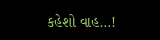કહેશો વાહ…!